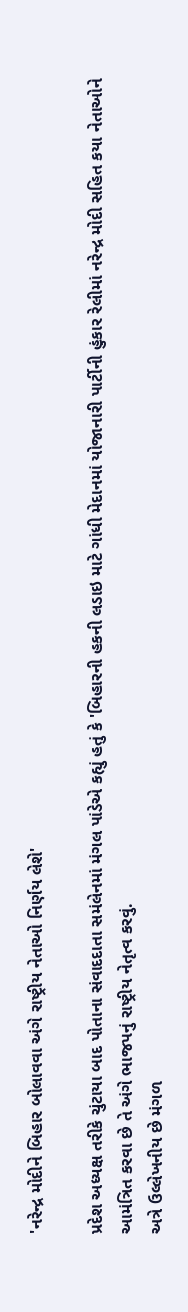'નરેન્દ્ર મોદીને બિહાર બોલાવવા અંગે રાષ્ટ્રીય નેતાઓ નિર્ણય લેશે'

પ્રદેશ અધ્યક્ષ તરીકે ચુંટાયા બાદ પોતાના સંવાદદાતા સમંલેનમાં મંગલ પાંડેએ કહ્યું હતું કે 'બિહારની હકની લડાઇ માટે ગાંધી મેદાનમાં યોજાનારી પાર્ટીની હુંકાર રેલીમાં નરેન્દ્ર મોદી સહિત કયા નેતાઓને આમંત્રિત કરવા છે તે અંગે ભાજપનું રાષ્ટ્રીય નેતૃત્વ કરવું.
અત્રે ઉલ્લેખનીય છે મંગળ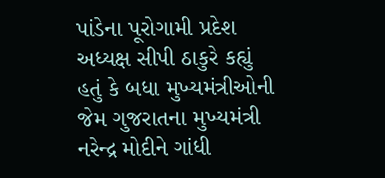પાંડેના પૂરોગામી પ્રદેશ અધ્યક્ષ સીપી ઠાકુરે કહ્યું હતું કે બધા મુખ્યમંત્રીઓની જેમ ગુજરાતના મુખ્યમંત્રી નરેન્દ્ર મોદીને ગાંધી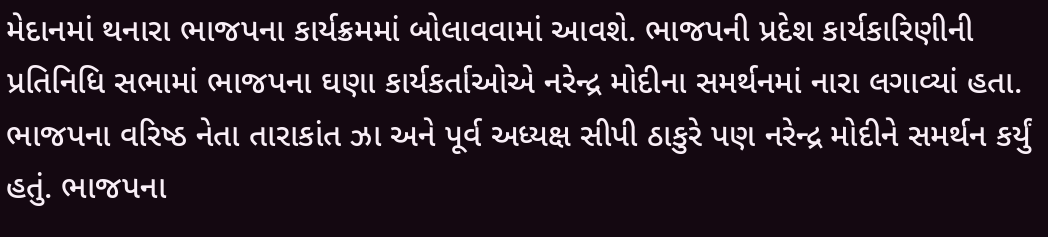મેદાનમાં થનારા ભાજપના કાર્યક્રમમાં બોલાવવામાં આવશે. ભાજપની પ્રદેશ કાર્યકારિણીની પ્રતિનિધિ સભામાં ભાજપના ઘણા કાર્યકર્તાઓએ નરેન્દ્ર મોદીના સમર્થનમાં નારા લગાવ્યાં હતા.
ભાજપના વરિષ્ઠ નેતા તારાકાંત ઝા અને પૂર્વ અધ્યક્ષ સીપી ઠાકુરે પણ નરેન્દ્ર મોદીને સમર્થન કર્યું હતું. ભાજપના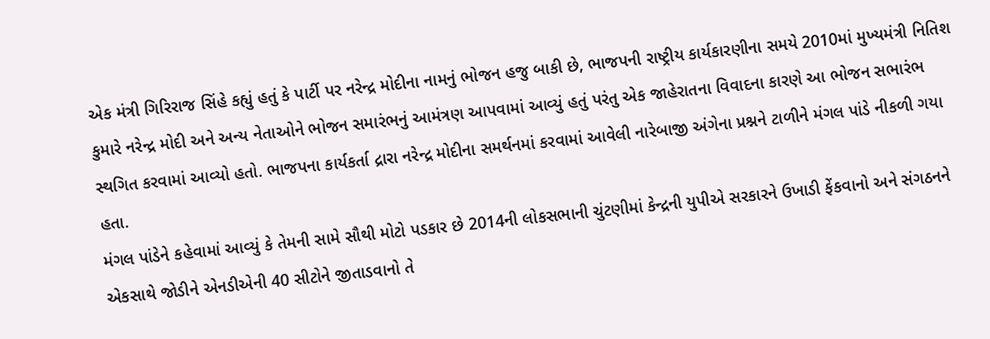એક મંત્રી ગિરિરાજ સિંહે કહ્યું હતું કે પાર્ટી પર નરેન્દ્ર મોદીના નામનું ભોજન હજુ બાકી છે, ભાજપની રાષ્ટ્રીય કાર્યકારણીના સમયે 2010માં મુખ્યમંત્રી નિતિશ કુમારે નરેન્દ્ર મોદી અને અન્ય નેતાઓને ભોજન સમારંભનું આમંત્રણ આપવામાં આવ્યું હતું પરંતુ એક જાહેરાતના વિવાદના કારણે આ ભોજન સભારંભ સ્થગિત કરવામાં આવ્યો હતો. ભાજપના કાર્યકર્તા દ્રારા નરેન્દ્ર મોદીના સમર્થનમાં કરવામાં આવેલી નારેબાજી અંગેના પ્રશ્નને ટાળીને મંગલ પાંડે નીકળી ગયા હતા.
મંગલ પાંડેને કહેવામાં આવ્યું કે તેમની સામે સૌથી મોટો પડકાર છે 2014ની લોકસભાની ચુંટણીમાં કેન્દ્રની યુપીએ સરકારને ઉખાડી ફેંકવાનો અને સંગઠનને એકસાથે જોડીને એનડીએની 40 સીટોને જીતાડવાનો તે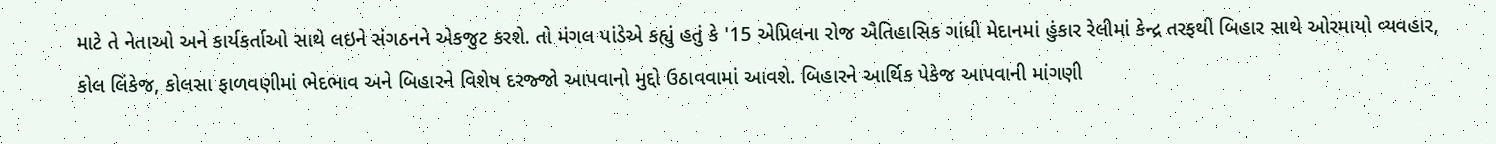માટે તે નેતાઓ અને કાર્યકર્તાઓ સાથે લઇને સંગઠનને એકજુટ કરશે. તો મંગલ પાંડેએ કહ્યું હતું કે '15 એપ્રિલના રોજ ઐતિહાસિક ગાંધી મેદાનમાં હુંકાર રેલીમાં કેન્દ્ર તરફથી બિહાર સાથે ઓરમાયો વ્યવહાર, કોલ લિંકેજ, કોલસા ફાળવણીમાં ભેદભાવ અને બિહારને વિશેષ દરજ્જો આપવાનો મુદ્દો ઉઠાવવામાં આવશે. બિહારને આર્થિક પેકેજ આપવાની માંગણી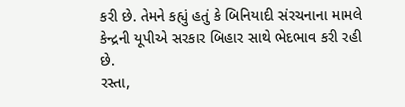કરી છે. તેમને કહ્યું હતું કે બિનિયાદી સંરચનાના મામલે કેન્દ્રની યૂપીએ સરકાર બિહાર સાથે ભેદભાવ કરી રહી છે.
રસ્તા,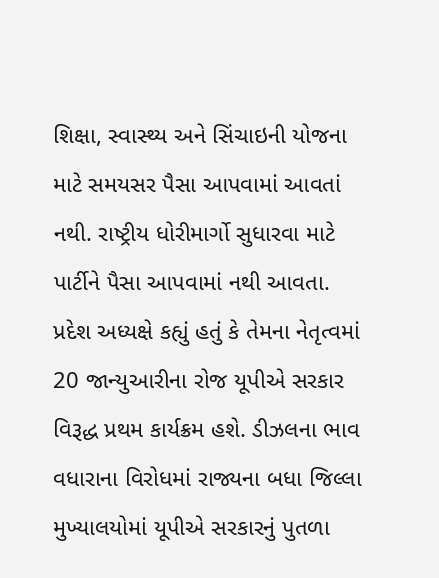શિક્ષા, સ્વાસ્થ્ય અને સિંચાઇની યોજના માટે સમયસર પૈસા આપવામાં આવતાં નથી. રાષ્ટ્રીય ધોરીમાર્ગો સુધારવા માટે પાર્ટીને પૈસા આપવામાં નથી આવતા. પ્રદેશ અધ્યક્ષે કહ્યું હતું કે તેમના નેતૃત્વમાં 20 જાન્યુઆરીના રોજ યૂપીએ સરકાર વિરૂદ્ધ પ્રથમ કાર્યક્રમ હશે. ડીઝલના ભાવ વધારાના વિરોધમાં રાજ્યના બધા જિલ્લા મુખ્યાલયોમાં યૂપીએ સરકારનું પુતળા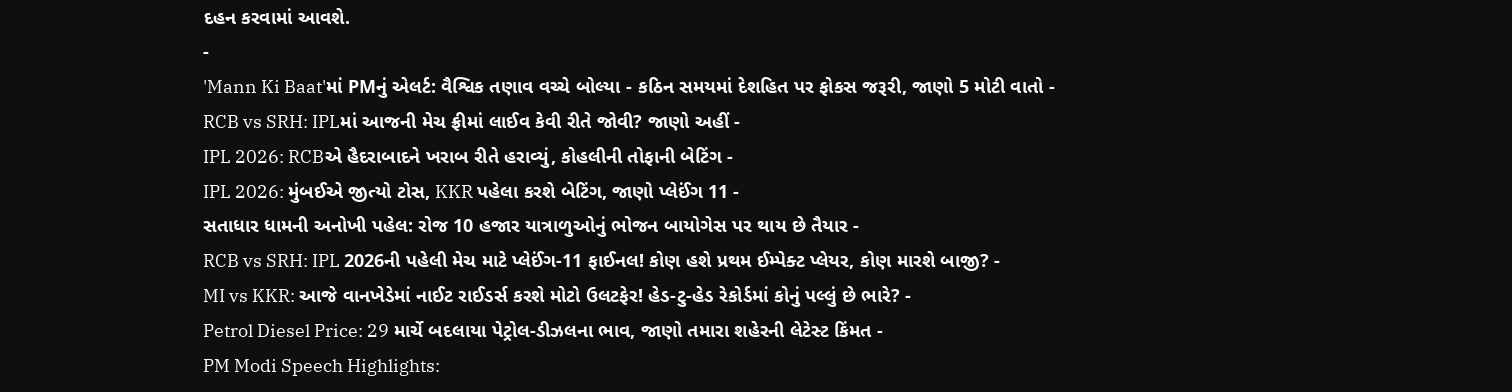દહન કરવામાં આવશે.
-
'Mann Ki Baat'માં PMનું એલર્ટ: વૈશ્વિક તણાવ વચ્ચે બોલ્યા - કઠિન સમયમાં દેશહિત પર ફોકસ જરૂરી, જાણો 5 મોટી વાતો -
RCB vs SRH: IPLમાં આજની મેચ ફ્રીમાં લાઈવ કેવી રીતે જોવી? જાણો અહીં -
IPL 2026: RCBએ હૈદરાબાદને ખરાબ રીતે હરાવ્યું, કોહલીની તોફાની બેટિંગ -
IPL 2026: મુંબઈએ જીત્યો ટોસ, KKR પહેલા કરશે બેટિંગ, જાણો પ્લેઈંગ 11 -
સતાધાર ધામની અનોખી પહેલ: રોજ 10 હજાર યાત્રાળુઓનું ભોજન બાયોગેસ પર થાય છે તૈયાર -
RCB vs SRH: IPL 2026ની પહેલી મેચ માટે પ્લેઈંગ-11 ફાઈનલ! કોણ હશે પ્રથમ ઈમ્પેક્ટ પ્લેયર, કોણ મારશે બાજી? -
MI vs KKR: આજે વાનખેડેમાં નાઈટ રાઈડર્સ કરશે મોટો ઉલટફેર! હેડ-ટુ-હેડ રેકોર્ડમાં કોનું પલ્લું છે ભારે? -
Petrol Diesel Price: 29 માર્ચે બદલાયા પેટ્રોલ-ડીઝલના ભાવ, જાણો તમારા શહેરની લેટેસ્ટ કિંમત -
PM Modi Speech Highlights: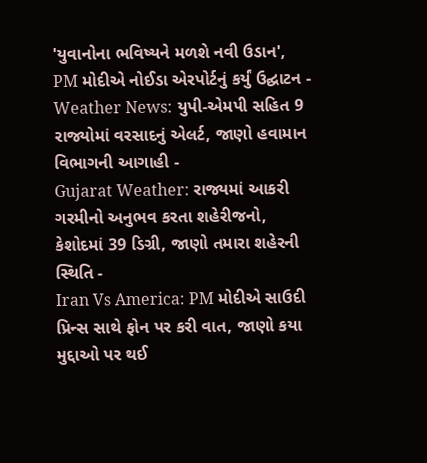'યુવાનોના ભવિષ્યને મળશે નવી ઉડાન', PM મોદીએ નોઈડા એરપોર્ટનું કર્યું ઉદ્ઘાટન -
Weather News: યુપી-એમપી સહિત 9 રાજ્યોમાં વરસાદનું એલર્ટ, જાણો હવામાન વિભાગની આગાહી -
Gujarat Weather: રાજ્યમાં આકરી ગરમીનો અનુભવ કરતા શહેરીજનો, કેશોદમાં 39 ડિગ્રી, જાણો તમારા શહેરની સ્થિતિ -
Iran Vs America: PM મોદીએ સાઉદી પ્રિન્સ સાથે ફોન પર કરી વાત, જાણો કયા મુદ્દાઓ પર થઈ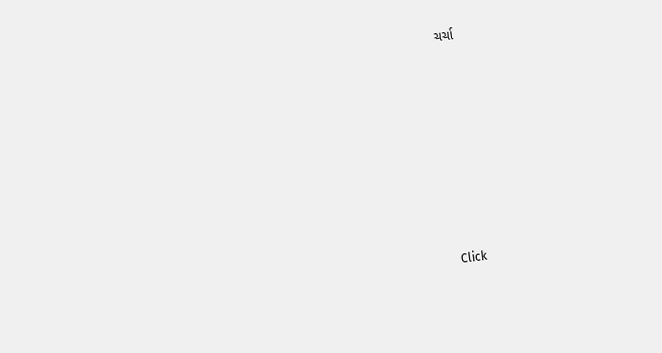ચર્ચા








Click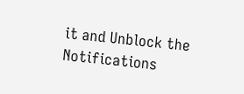it and Unblock the Notifications